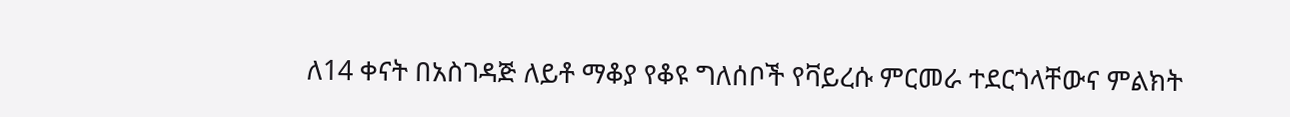ለ14 ቀናት በአስገዳጅ ለይቶ ማቆያ የቆዩ ግለሰቦች የቫይረሱ ምርመራ ተደርጎላቸውና ምልክት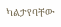ካልታየባቸው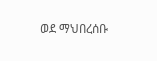ወደ ማህበረሰቡ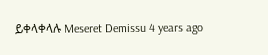ይቀላቀላሉ Meseret Demissu 4 years ago